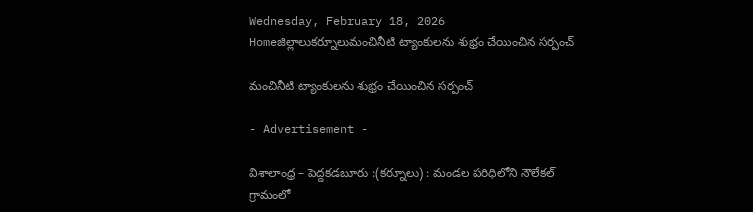Wednesday, February 18, 2026
Homeజిల్లాలుకర్నూలుమంచినీటి ట్యాంకులను శుభ్రం చేయించిన సర్పంచ్

మంచినీటి ట్యాంకులను శుభ్రం చేయించిన సర్పంచ్

- Advertisement -

విశాలాంధ్ర – పెద్దకడబూరు :(కర్నూలు) : మండల పరిధిలోని నౌలేకల్ గ్రామంలో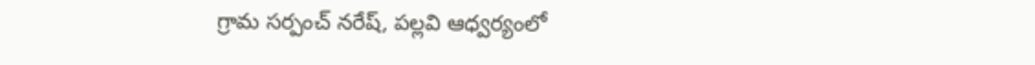గ్రామ సర్పంచ్ నరేష్, పల్లవి ఆధ్వర్యంలో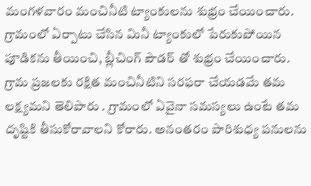మంగళవారం మంచినీటి ట్యాంకులను శుభ్రం చేయించారు. గ్రామంలో ఏర్పాటు చేసిన మినీ ట్యాంకులో పేరుకుపోయిన పూడికను తీయించి, బ్లీచింగ్ పౌడర్ తో శుభ్రం చేయించారు. గ్రామ ప్రజలకు రక్షిత మంచినీటిని సరఫరా చేయడమే తమ లక్ష్యమని తెలిపారు . గ్రామంలో ఏవైనా సమస్యలు ఉంటే తమ దృష్టికి తీసుకోరావాలని కోరారు. అనంతరం పారిశుధ్య పనులను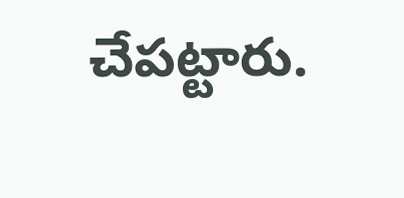చేపట్టారు.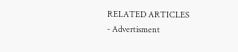RELATED ARTICLES
- Advertisment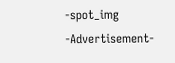-spot_img
-Advertisement-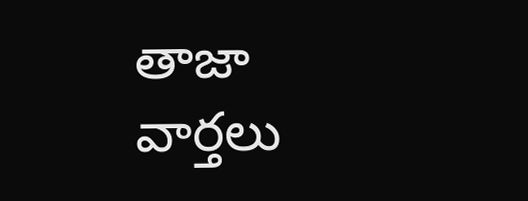తాజా వార్తలు